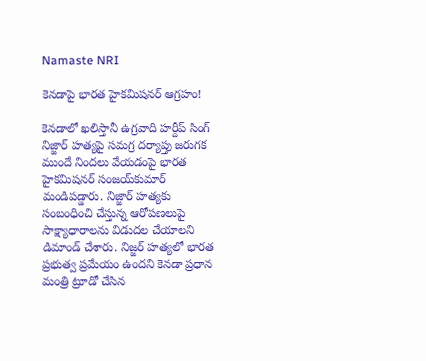Namaste NRI

కెనడాపై భారత హైకమిషనర్‌ ఆగ్రహం!

కెనడాలో ఖలిస్తానీ ఉగ్రవాది హర్దీప్‌ సింగ్‌ నిజ్జార్‌ హత్యపై సమగ్ర దర్యాప్తు జరుగక ముందే నిందలు వేయడంపై భారత హైకమిషనర్‌ సంజయ్‌కుమార్‌ మండిపడ్డారు. నిజ్జార్‌ హత్యకు సంబంధించి చేస్తున్న ఆరోపణలుపై సాక్ష్యాధారాలను విడుదల చేయాలని డిమాండ్‌ చేశారు. నిజ్జర్ హత్యలో భారత ప్రభుత్వ ప్రమేయం ఉందని కెనడా ప్రధాన మంత్రి ట్రూడో చేసిన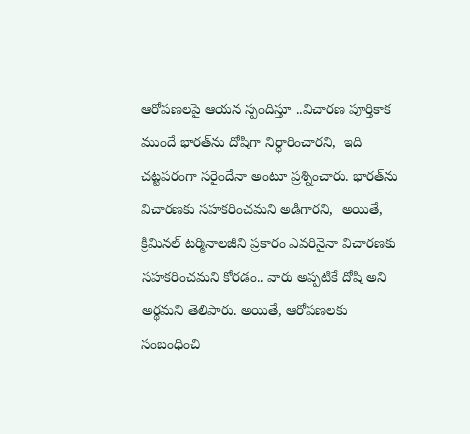ఆరోపణలపై ఆయన స్పందిస్తూ ..విచారణ పూర్తికాక ముందే భారత్‌ను దోషిగా నిర్ధారించారని,  ఇది చట్టపరంగా సరైందేనా అంటూ ప్రశ్నించారు. భారత్‌ను విచారణకు సహకరించమని అడిగారని,  అయితే, క్రిమినల్‌ టర్మినాలజీని ప్రకారం ఎవరినైనా విచారణకు సహకరించమని కోరడం.. వారు అప్పటికే దోషి అని అర్థమని తెలిపారు. అయితే, ఆరోపణలకు సంబంధించి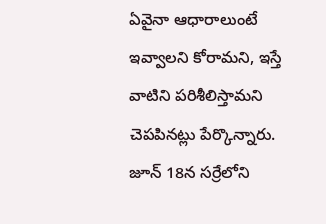ఏవైనా ఆధారాలుంటే ఇవ్వాలని కోరామని, ఇస్తే వాటిని పరిశీలిస్తామని చెపపినట్లు పేర్కొన్నారు. జూన్‌ 18న సర్రేలోని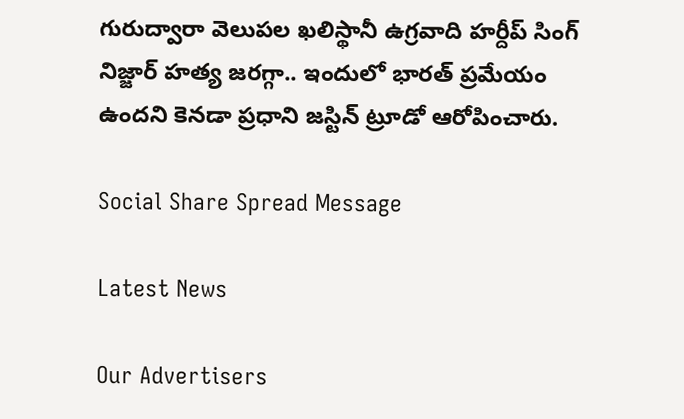గురుద్వారా వెలుపల ఖలిస్థానీ ఉగ్రవాది హర్దీప్‌ సింగ్‌ నిజ్జార్‌ హత్య జరగ్గా.. ఇందులో భారత్‌ ప్రమేయం ఉందని కెనడా ప్రధాని జస్టిన్‌ ట్రూడో ఆరోపించారు.

Social Share Spread Message

Latest News

Our Advertisers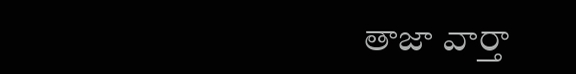తాజా వార్తా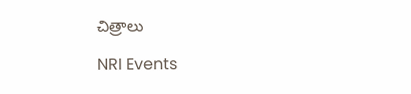చిత్రాలు

NRI Events